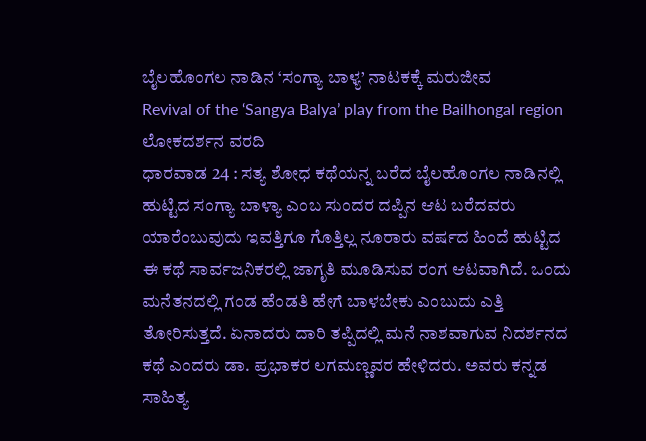ಬೈಲಹೊಂಗಲ ನಾಡಿನ ‘ಸಂಗ್ಯಾ ಬಾಳ್ಯ’ ನಾಟಕಕ್ಕೆ ಮರುಜೀವ
Revival of the ‘Sangya Balya’ play from the Bailhongal region
ಲೋಕದರ್ಶನ ವರದಿ
ಧಾರವಾಡ 24 : ಸತ್ಯ ಶೋಧ ಕಥೆಯನ್ನ ಬರೆದ ಬೈಲಹೊಂಗಲ ನಾಡಿನಲ್ಲಿ ಹುಟ್ಟಿದ ಸಂಗ್ಯಾ ಬಾಳ್ಯಾ ಎಂಬ ಸುಂದರ ದಪ್ಪಿನ ಆಟ ಬರೆದವರು ಯಾರೆಂಬುವುದು ಇವತ್ತಿಗೂ ಗೊತ್ತಿಲ್ಲ ನೂರಾರು ವರ್ಷದ ಹಿಂದೆ ಹುಟ್ಟಿದ ಈ ಕಥೆ ಸಾರ್ವಜನಿಕರಲ್ಲಿ ಜಾಗೃತಿ ಮೂಡಿಸುವ ರಂಗ ಆಟವಾಗಿದೆ. ಒಂದು ಮನೆತನದಲ್ಲಿ ಗಂಡ ಹೆಂಡತಿ ಹೇಗೆ ಬಾಳಬೇಕು ಎಂಬುದು ಎತ್ತಿ ತೋರಿಸುತ್ತದೆ. ಏನಾದರು ದಾರಿ ತಪ್ಪಿದಲ್ಲಿ ಮನೆ ನಾಶವಾಗುವ ನಿದರ್ಶನದ ಕಥೆ ಎಂದರು ಡಾ. ಪ್ರಭಾಕರ ಲಗಮಣ್ಣವರ ಹೇಳಿದರು. ಅವರು ಕನ್ನಡ ಸಾಹಿತ್ಯ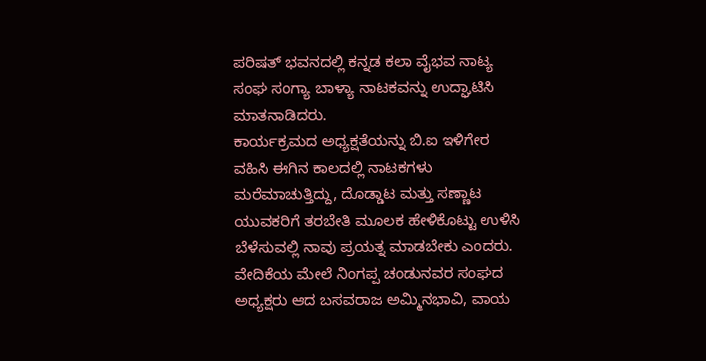ಪರಿಷತ್ ಭವನದಲ್ಲಿ ಕನ್ನಡ ಕಲಾ ವೈಭವ ನಾಟ್ಯ ಸಂಘ ಸಂಗ್ಯಾ ಬಾಳ್ಯಾ ನಾಟಕವನ್ನು ಉದ್ಘಾಟಿಸಿ ಮಾತನಾಡಿದರು.
ಕಾರ್ಯಕ್ರಮದ ಅಧ್ಯಕ್ಷತೆಯನ್ನು ಬಿ.ಐ ಇಳಿಗೇರ ವಹಿಸಿ ಈಗಿನ ಕಾಲದಲ್ಲಿ ನಾಟಕಗಳು ಮರೆಮಾಚುತ್ತಿದ್ದು, ದೊಡ್ಡಾಟ ಮತ್ತು ಸಣ್ಣಾಟ ಯುವಕರಿಗೆ ತರಬೇತಿ ಮೂಲಕ ಹೇಳಿಕೊಟ್ಟು ಉಳಿಸಿ ಬೆಳೆಸುವಲ್ಲಿ ನಾವು ಪ್ರಯತ್ನ ಮಾಡಬೇಕು ಎಂದರು. ವೇದಿಕೆಯ ಮೇಲೆ ನಿಂಗಪ್ಪ ಚಂಡುನವರ ಸಂಘದ ಅಧ್ಯಕ್ಷರು ಆದ ಬಸವರಾಜ ಅಮ್ಮಿನಭಾವಿ, ವಾಯ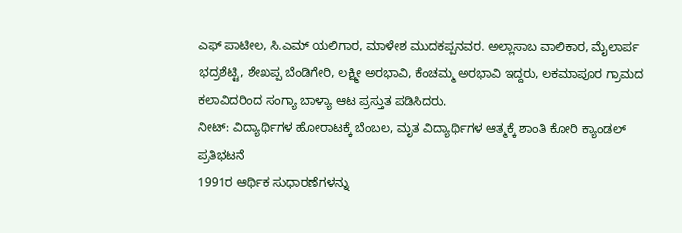ಎಫ್ ಪಾಟೀಲ, ಸಿ.ಎಮ್ ಯಲಿಗಾರ, ಮಾಳೇಶ ಮುದಕಪ್ಪನವರ. ಅಲ್ಲಾಸಾಬ ವಾಲಿಕಾರ, ಮೈಲಾರ್ಪ ಭದ್ರಶೆಟ್ಟಿ, ಶೇಖಪ್ಪ ಬೆಂಡಿಗೇರಿ, ಲಕ್ಷ್ಮೀ ಅರಭಾವಿ, ಕೆಂಚಮ್ಮ ಅರಭಾವಿ ಇದ್ದರು, ಲಕಮಾಪೂರ ಗ್ರಾಮದ ಕಲಾವಿದರಿಂದ ಸಂಗ್ಯಾ ಬಾಳ್ಯಾ ಆಟ ಪ್ರಸ್ತುತ ಪಡಿಸಿದರು.
ನೀಟ್: ವಿದ್ಯಾರ್ಥಿಗಳ ಹೋರಾಟಕ್ಕೆ ಬೆಂಬಲ, ಮೃತ ವಿದ್ಯಾರ್ಥಿಗಳ ಆತ್ಮಕ್ಕೆ ಶಾಂತಿ ಕೋರಿ ಕ್ಯಾಂಡಲ್ ಪ್ರತಿಭಟನೆ
1991ರ ಆರ್ಥಿಕ ಸುಧಾರಣೆಗಳನ್ನು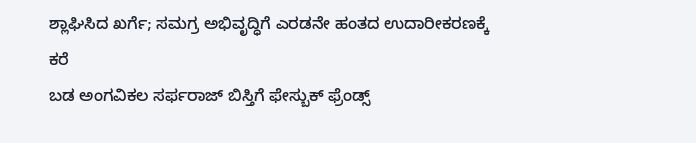ಶ್ಲಾಘಿಸಿದ ಖರ್ಗೆ; ಸಮಗ್ರ ಅಭಿವೃದ್ಧಿಗೆ ಎರಡನೇ ಹಂತದ ಉದಾರೀಕರಣಕ್ಕೆ ಕರೆ
ಬಡ ಅಂಗವಿಕಲ ಸರ್ಫರಾಜ್ ಬಿಸ್ತಿಗೆ ಫೇಸ್ಬುಕ್ ಫ್ರೆಂಡ್ಸ್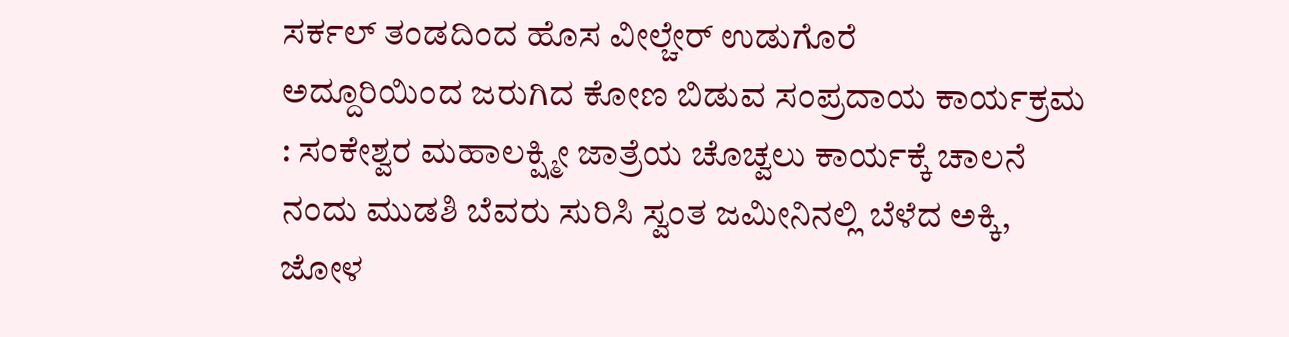ಸರ್ಕಲ್ ತಂಡದಿಂದ ಹೊಸ ವೀಲ್ಚೇರ್ ಉಡುಗೊರೆ
ಅದ್ದೂರಿಯಿಂದ ಜರುಗಿದ ಕೋಣ ಬಿಡುವ ಸಂಪ್ರದಾಯ ಕಾರ್ಯಕ್ರಮ : ಸಂಕೇಶ್ವರ ಮಹಾಲಕ್ಷ್ಮೀ ಜಾತ್ರೆಯ ಚೊಚ್ವಲು ಕಾರ್ಯಕ್ಕೆ ಚಾಲನೆ
ನಂದು ಮುಡಶಿ ಬೆವರು ಸುರಿಸಿ ಸ್ವಂತ ಜಮೀನಿನಲ್ಲಿ ಬೆಳೆದ ಅಕ್ಕಿ, ಜೋಳ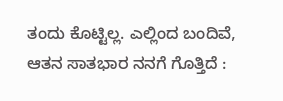ತಂದು ಕೊಟ್ಟಿಲ್ಲ. ಎಲ್ಲಿಂದ ಬಂದಿವೆ, ಆತನ ಸಾತಭಾರ ನನಗೆ ಗೊತ್ತಿದೆ :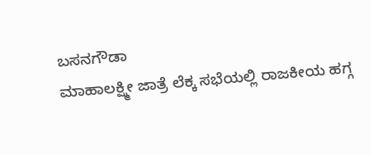ಬಸನಗೌಡಾ
ಮಾಹಾಲಕ್ಷ್ಮೀ ಜಾತ್ರೆ ಲೆಕ್ಕ ಸಭೆಯಲ್ಲಿ ರಾಜಕೀಯ ಹಗ್ಗ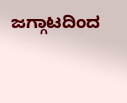ಜಗ್ಗಾಟದಿಂದ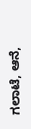ಗಲಾಟೆ, ಆನೆ,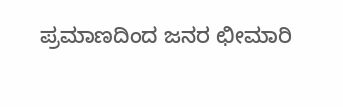ಪ್ರಮಾಣದಿಂದ ಜನರ ಛೀಮಾರಿ